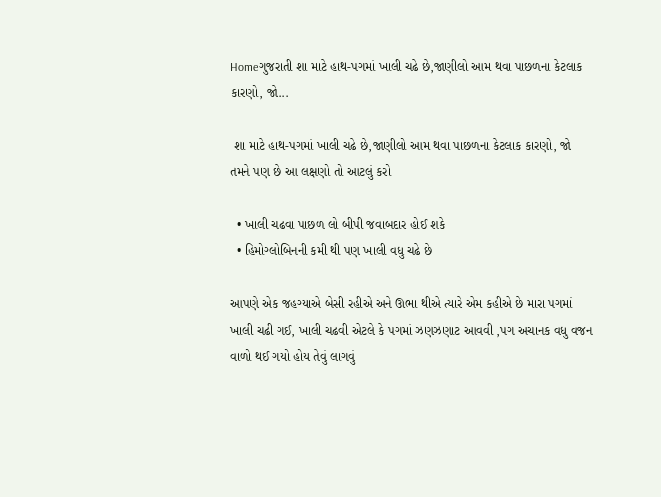Homeગુજરાતી શા માટે હાથ-પગમાં ખાલી ચઢે છે,જાણીલો આમ થવા પાછળના કેટલાક કારણો, જો...

 શા માટે હાથ-પગમાં ખાલી ચઢે છે,જાણીલો આમ થવા પાછળના કેટલાક કારણો, જો તમને પણ છે આ લક્ષણો તો આટલું કરો

  • ખાલી ચઢવા પાછળ લો બીપી જવાબદાર હોઈ શકે
  • હિમોગ્લોબિનની કમી થી પણ ખાલી વધુ ચઢે છે

આપણે એક જહગ્યાએ બેસી રહીએ અને ઊભા થીએ ત્યારે એમ કહીએ છે મારા પગમાં ખાલી ચઢી ગઈ, ખાલી ચઢવી એટલે કે પગમાં ઝણઝણાટ આવવી ,પગ અચાનક વધુ વજન વાળો થઈ ગયો હોય તેવું લાગવું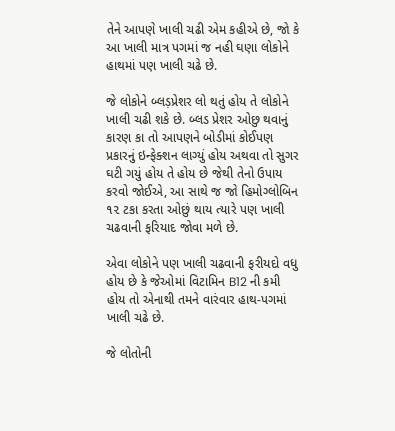તેને આપણે ખાલી ચઢી એમ કહીએ છે, જો કે આ ખાલી માત્ર પગમાં જ નહી ઘણા લોકોને હાથમાં પણ ખાલી ચઢે છે.

જે લોકોને બ્લડ઼પ્રેશર લો થતું હોય તે લોકોને ખાલી ચઢી શકે છે. બ્લડ પ્રેશર ઓછુ થવાનું કારણ કા તો આપણને બોડીમાં કોઈપણ પ્રકારનું ઇન્ફેક્શન લાગ્યું હોય અથવા તો સુગર ઘટી ગયું હોય તે હોય છે જેથી તેનો ઉપાય કરવો જોઈએ, આ સાથે જ જો હિમોગ્લોબિન ૧૨ ટકા કરતા ઓછું થાય ત્યારે પણ ખાલી ચઢવાની ફરિયાદ જોવા મળે છે.

એવા લોકોને પણ ખાલી ચઢવાની ફરીયદો વધુ હોય છે કે જેઓમાં વિટામિન B12 ની કમી હોય તો એનાથી તમને વારંવાર હાથ-પગમાં ખાલી ચઢે છે.

જે લોતોની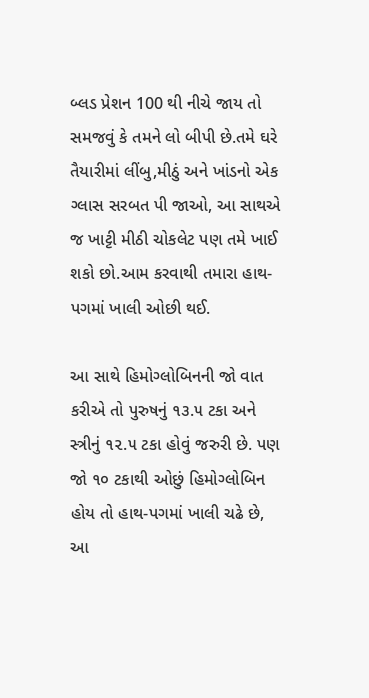બ્લડ પ્રેશન 100 થી નીચે જાય તો સમજવું કે તમને લો બીપી છે.તમે ઘરે તૈયારીમાં લીંબુ,મીઠું અને ખાંડનો એક ગ્લાસ સરબત પી જાઓ, આ સાથએ જ ખાટ્ટી મીઠી ચોકલેટ પણ તમે ખાઈ શકો છો.આમ કરવાથી તમારા હાથ-પગમાં ખાલી ઓછી થઈ.

આ સાથે હિમોગ્લોબિનની જો વાત કરીએ તો પુરુષનું ૧૩.૫ ટકા અને સ્ત્રીનું ૧૨.૫ ટકા હોવું જરુરી છે. પણ જો ૧૦ ટકાથી ઓછું હિમોગ્લોબિન હોય તો હાથ-પગમાં ખાલી ચઢે છે, આ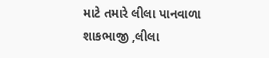માટે તમારે લીલા પાનવાળા શાકભાજી ,લીલા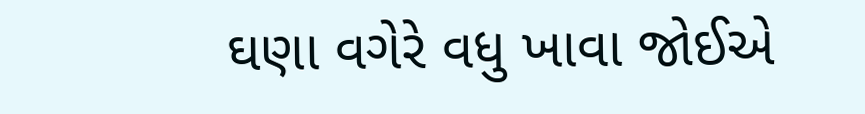ઘણા વગેરે વધુ ખાવા જોઈએ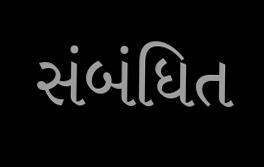સંબંધિત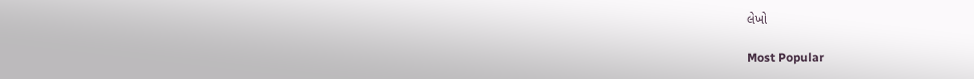લેખો

Most Popular